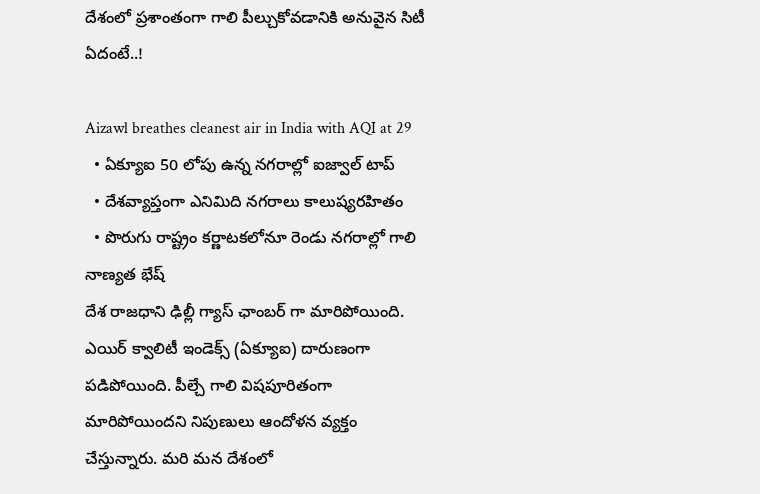దేశంలో ప్రశాంతంగా గాలి పీల్చుకోవడానికి అనువైన సిటీ ఏదంటే..!

Aizawl breathes cleanest air in India with AQI at 29
  • ఏక్యూఐ 50 లోపు ఉన్న నగరాల్లో ఐజ్వాల్ టాప్
  • దేశవ్యాప్తంగా ఎనిమిది నగరాలు కాలుష్యరహితం
  • పొరుగు రాష్ట్రం కర్ణాటకలోనూ రెండు నగరాల్లో గాలి నాణ్యత భేష్
దేశ రాజధాని ఢిల్లీ గ్యాస్ ఛాంబర్ గా మారిపోయింది. ఎయిర్ క్వాలిటీ ఇండెక్స్ (ఏక్యూఐ) దారుణంగా పడిపోయింది. పీల్చే గాలి విషపూరితంగా మారిపోయిందని నిపుణులు ఆందోళన వ్యక్తం చేస్తున్నారు. మరి మన దేశంలో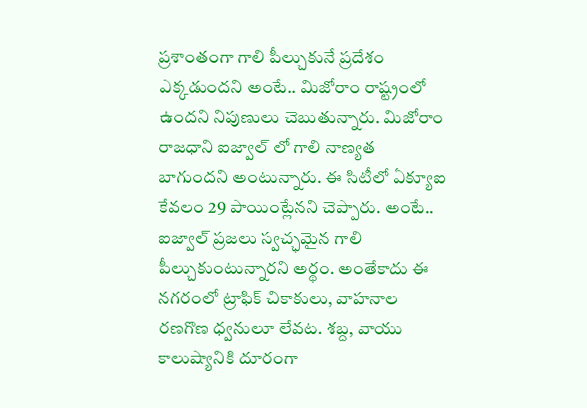ప్రశాంతంగా గాలి పీల్చుకునే ప్రదేశం ఎక్కడుందని అంటే.. మిజోరాం రాష్ట్రంలో ఉందని నిపుణులు చెబుతున్నారు. మిజోరాం రాజధాని ఐజ్వాల్ లో గాలి నాణ్యత బాగుందని అంటున్నారు. ఈ సిటీలో ఏక్యూఐ కేవలం 29 పాయింట్లేనని చెప్పారు. అంటే.. ఐజ్వాల్ ప్రజలు స్వచ్ఛమైన గాలి పీల్చుకుంటున్నారని అర్థం. అంతేకాదు ఈ నగరంలో ట్రాఫిక్ చికాకులు, వాహనాల రణగొణ ధ్వనులూ లేవట. శబ్ద, వాయు కాలుష్యానికి దూరంగా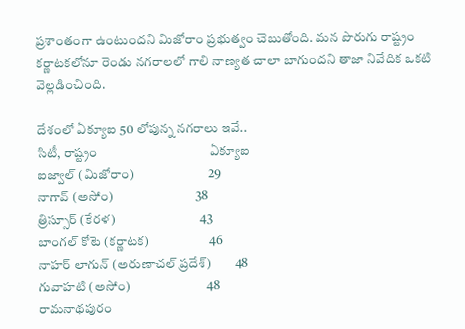ప్రశాంతంగా ఉంటుందని మిజోరాం ప్రభుత్వం చెబుతోంది. మన పొరుగు రాష్ట్రం కర్ణాటకలోనూ రెండు నగరాలలో గాలి నాణ్యత చాలా బాగుందని తాజా నివేదిక ఒకటి వెల్లడించింది.

దేశంలో ఏక్యూఐ 50 లోపున్న నగరాలు ఇవే..
సిటీ, రాష్ట్రం                                    ఏక్యూఐ
ఐజ్వాల్ (మిజోరాం)                            29
నాగావ్ (అసోం)                               38
త్రిస్సూర్ (కేరళ)                                43
బాంగల్ కోటె (కర్ణాటక)                       46
నాహర్ లాగున్ (అరుణాచల్ ప్రదేశ్)         48
గువాహటి (అసోం)                             48
రామనాథపురం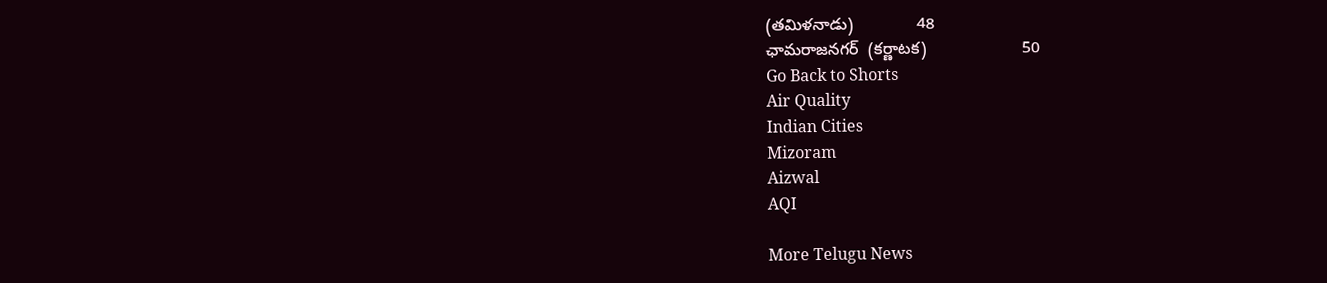(తమిళనాడు)              48
ఛామరాజనగర్  (కర్ణాటక)                     50
Go Back to Shorts
Air Quality
Indian Cities
Mizoram
Aizwal
AQI

More Telugu News